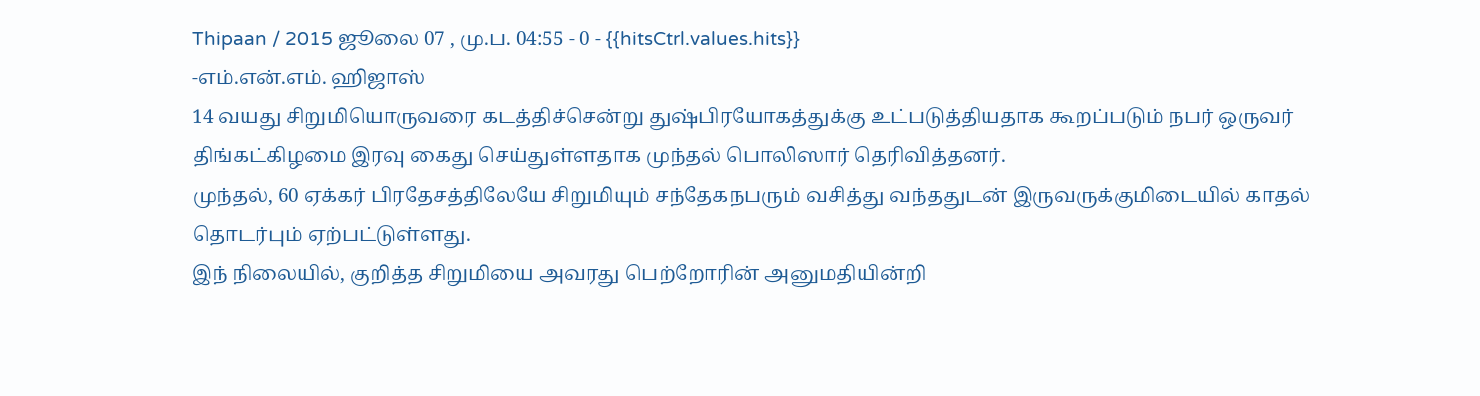Thipaan / 2015 ஜூலை 07 , மு.ப. 04:55 - 0 - {{hitsCtrl.values.hits}}
-எம்.என்.எம். ஹிஜாஸ்
14 வயது சிறுமியொருவரை கடத்திச்சென்று துஷ்பிரயோகத்துக்கு உட்படுத்தியதாக கூறப்படும் நபர் ஒருவர் திங்கட்கிழமை இரவு கைது செய்துள்ளதாக முந்தல் பொலிஸார் தெரிவித்தனர்.
முந்தல், 60 ஏக்கர் பிரதேசத்திலேயே சிறுமியும் சந்தேகநபரும் வசித்து வந்ததுடன் இருவருக்குமிடையில் காதல் தொடர்பும் ஏற்பட்டுள்ளது.
இந் நிலையில், குறித்த சிறுமியை அவரது பெற்றோரின் அனுமதியின்றி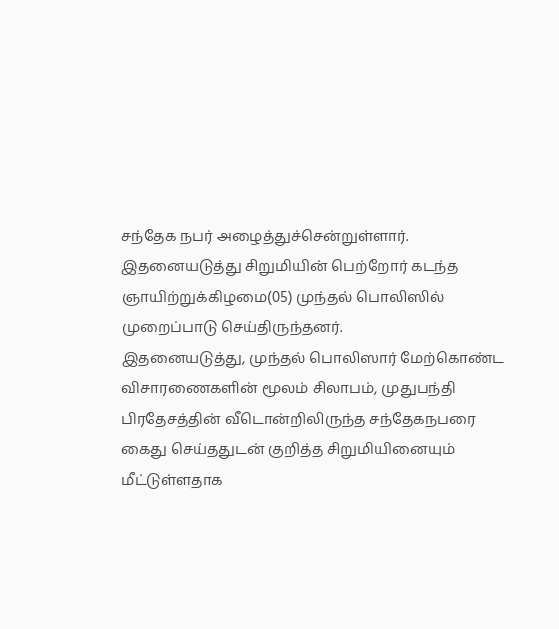சந்தேக நபர் அழைத்துச்சென்றுள்ளார்.
இதனையடுத்து சிறுமியின் பெற்றோர் கடந்த ஞாயிற்றுக்கிழமை(05) முந்தல் பொலிஸில் முறைப்பாடு செய்திருந்தனர்.
இதனையடுத்து, முந்தல் பொலிஸார் மேற்கொண்ட விசாரணைகளின் மூலம் சிலாபம், முதுபந்தி பிரதேசத்தின் வீடொன்றிலிருந்த சந்தேகநபரை கைது செய்ததுடன் குறித்த சிறுமியினையும் மீட்டுள்ளதாக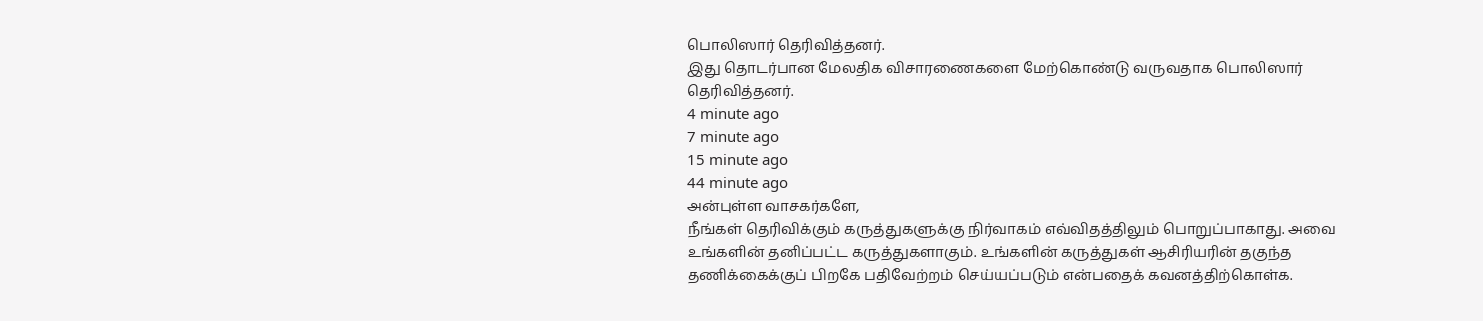பொலிஸார் தெரிவித்தனர்.
இது தொடர்பான மேலதிக விசாரணைகளை மேற்கொண்டு வருவதாக பொலிஸார் தெரிவித்தனர்.
4 minute ago
7 minute ago
15 minute ago
44 minute ago
அன்புள்ள வாசகர்களே,
நீங்கள் தெரிவிக்கும் கருத்துகளுக்கு நிர்வாகம் எவ்விதத்திலும் பொறுப்பாகாது. அவை உங்களின் தனிப்பட்ட கருத்துகளாகும். உங்களின் கருத்துகள் ஆசிரியரின் தகுந்த தணிக்கைக்குப் பிறகே பதிவேற்றம் செய்யப்படும் என்பதைக் கவனத்திற்கொள்க.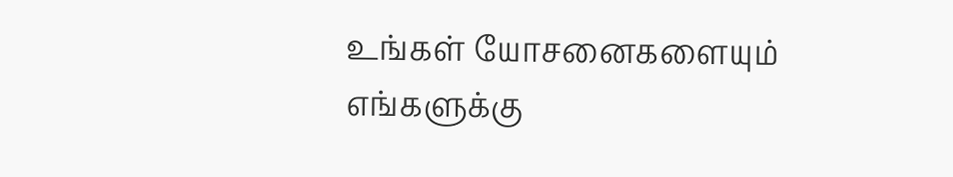உங்கள் யோசனைகளையும் எங்களுக்கு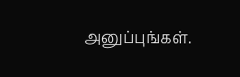அனுப்புங்கள்.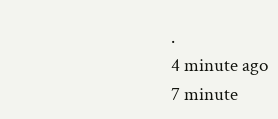.
4 minute ago
7 minute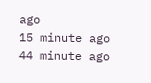ago
15 minute ago
44 minute ago